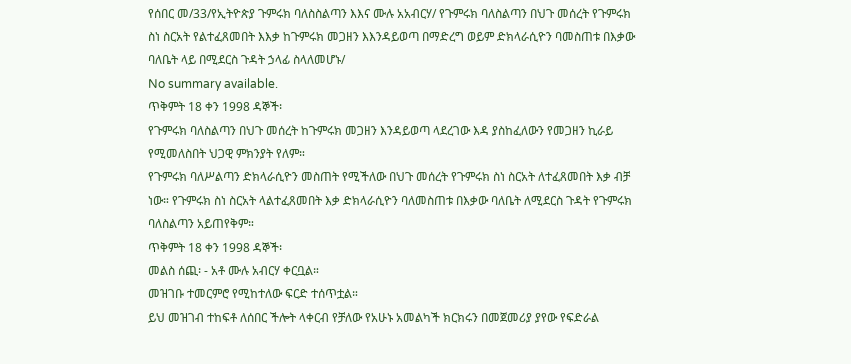የሰበር መ/33/የኢትዮጵያ ጉምሩክ ባለስስልጣን እእና ሙሉ አአብርሃ/ የጉምሩክ ባለስልጣን በህጉ መሰረት የጉምሩክ ስነ ስርአት የልተፈጸመበት እእቃ ከጉምሩክ መጋዘን እእንዳይወጣ በማድረግ ወይም ድክላራሲዮን ባመስጠቱ በእቃው ባለቤት ላይ በሚደርስ ጉዳት ኃላፊ ስላለመሆኑ/
No summary available.
ጥቅምት 18 ቀን 1998 ዳኞች፡
የጉምሩክ ባለስልጣን በህጉ መሰረት ከጉምሩክ መጋዘን እንዳይወጣ ላደረገው እዳ ያስከፈለውን የመጋዘን ኪራይ የሚመለስበት ህጋዊ ምክንያት የለም።
የጉምሩክ ባለሥልጣን ድክላራሲዮን መስጠት የሚችለው በህጉ መሰረት የጉምሩክ ስነ ስርአት ለተፈጸመበት እቃ ብቻ ነው። የጉምሩክ ስነ ስርአት ላልተፈጸመበት እቃ ድክላራሲዮን ባለመስጠቱ በእቃው ባለቤት ለሚደርስ ጉዳት የጉምሩክ ባለስልጣን አይጠየቅም።
ጥቅምት 18 ቀን 1998 ዳኞች፡
መልስ ሰጪ፡ - አቶ ሙሉ አብርሃ ቀርቧል።
መዝገቡ ተመርምሮ የሚከተለው ፍርድ ተሰጥቷል።
ይህ መዝገብ ተከፍቶ ለሰበር ችሎት ላቀርብ የቻለው የአሁኑ አመልካች ክርክሩን በመጀመሪያ ያየው የፍድራል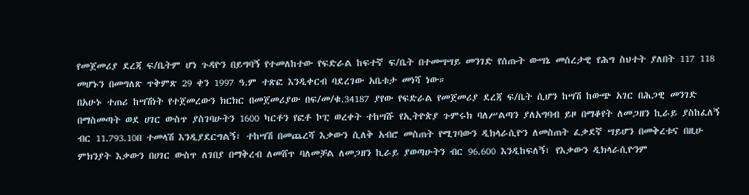የመጀመሪያ ደረጃ ፍ/ቤትም ሆነ ጉዳዮን በይግባኝ የተመለከተው የፍድራል ከፍተኛ ፍ/ቤት በተመሣሣይ መንገድ የሰጡት ውሣኔ መሰረታዊ የሕግ ስህተት ያለበት 117 118 መሆኑን በመግለጽ ጥቅምጽ 29 ቀን 1997 ዓ.ም ተጽፎ እንዲቀርብ ባደረገው አቤቱታ መነሻ ነው።
በአሁኑ ተጠሪ ከሣሽነት የተጀመረውን ክርክር በመጀመሪያው በፍ/መ/ቁ.34187 ያየው የፍድራል የመጀመሪያ ደረጃ ፍ/ቤት ሲሆን ከሣሽ ከውጭ አገር በሕጋዊ መንገድ በማስመጣት ወደ ሀገር ውስጥ ያስገባሁትን 1600 ካርቶን የፎቶ ኮፒ ወረቀት ተከሣሹ የኢትዮጵያ ጉምሩክ ባለሥልጣን ያለአግባብ ይዞ በማቆየት ለመጋዘን ኪራይ ያስከፈለኝ ብር 11.793.10በ ተመላሽ እንዲያደርግልኝ፣ ተከሣሽ በመጨረሻ እቃውን ሲለቅ አብሮ መስጠት የሚገባውን ዲክላራሲዮን ለመስጠት ፈቃደኛ ሣይሆን በመቅረቱና በዚሁ ምክንያት እቃውን በሀገር ውስጥ ለገበያ በማቅረብ ለመሸጥ ባለመቻል ለመጋዘን ኪራይ ያወጣሁትን ብር 96.600 እንዲከፍለኝ፣ የእቃውን ዲክላራሲዮንም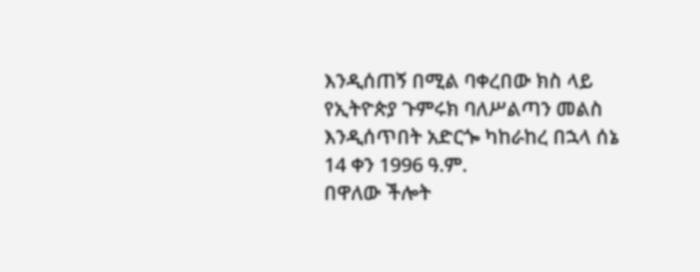እንዲሰጠኝ በሚል ባቀረበው ክስ ላይ የኢትዮጵያ ጉምሩክ ባለሥልጣን መልስ እንዲሰጥበት አድርጐ ካከራከረ በኋላ ሰኔ 14 ቀን 1996 ዓ.ም.
በዋለው ችሎት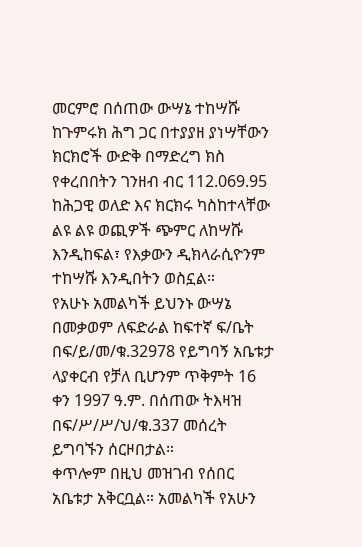መርምሮ በሰጠው ውሣኔ ተከሣሹ ከጉምሩክ ሕግ ጋር በተያያዘ ያነሣቸውን ክርክሮች ውድቅ በማድረግ ክስ የቀረበበትን ገንዘብ ብር 112.069.95 ከሕጋዊ ወለድ እና ክርክሩ ካስከተላቸው ልዩ ልዩ ወጪዎች ጭምር ለከሣሹ እንዲከፍል፣ የእቃውን ዲክላራሲዮንም ተከሣሹ እንዲበትን ወስኗል።
የአሁኑ አመልካች ይህንኑ ውሣኔ በመቃወም ለፍድራል ከፍተኛ ፍ/ቤት በፍ/ይ/መ/ቁ.32978 የይግባኝ አቤቱታ ላያቀርብ የቻለ ቢሆንም ጥቅምት 16 ቀን 1997 ዓ.ም. በሰጠው ትእዛዝ በፍ/ሥ/ሥ/ህ/ቁ.337 መሰረት ይግባኙን ሰርዞበታል።
ቀጥሎም በዚህ መዝገብ የሰበር አቤቱታ አቅርቧል። አመልካች የአሁን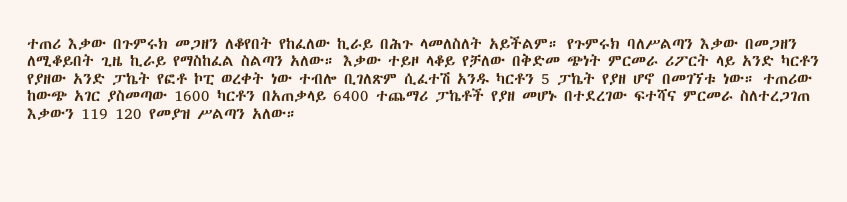ተጠሪ እቃው በጉምሩክ መጋዘን ለቆየበት የከፈለው ኪራይ በሕጉ ላመለስለት አይችልም። የጉምሩክ ባለሥልጣን እቃው በመጋዘን ለሚቆይበት ጊዜ ኪራይ የማስከፈል ስልጣን አለው። እቃው ተይዞ ላቆይ የቻለው በቅድመ ጭነት ምርመራ ሪፖርት ላይ አንድ ካርቶን የያዘው አንድ ፓኬት የፎቶ ኮፒ ወረቀት ነው ተብሎ ቢገለጽም ሲፈተሽ አንዱ ካርቶን 5 ፓኬት የያዘ ሆኖ በመገኘቱ ነው። ተጠሪው ከውጭ አገር ያስመጣው 1600 ካርቶን በአጠቃላይ 6400 ተጨማሪ ፓኬቶች የያዘ መሆኑ በተደረገው ፍተሻና ምርመራ ስለተረጋገጠ እቃውን 119 120 የመያዝ ሥልጣን አለው።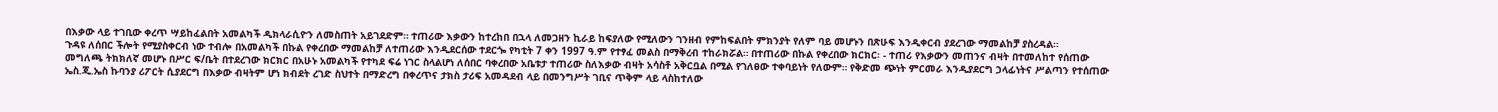በእቃው ላይ ተገቢው ቀረጥ ሣይከፈልበት አመልካች ዲክላራሲዮን ለመስጠት አይገደድም። ተጠሪው እቃውን ከተረከበ በኋላ ለመጋዘን ኪራይ ከፍያለው የሚለውን ገንዘብ የምከፍልበት ምክንያት የለም ባይ መሆኑን በጽሁፍ እንዲቀርብ ያደረገው ማመልከቻ ያስረዳል።
ጉዳዩ ለሰበር ችሎት የሚያስቀርብ ነው ተብሎ በአመልካች በኩል የቀረበው ማመልከቻ ለተጠሪው እንዲደርሰው ተደርጐ የካቲት 7 ቀን 1997 ዓ.ም የተፃፈ መልስ በማቅረብ ተከራክሯል። በተጠሪው በኩል የቀረበው ክርክር፡ - ተጠሪ የእቃውን መጠንና ብዛት በተመለከተ የሰጠው መግለጫ ትክክለኛ መሆኑ በሥር ፍ/ቤት በተደረገው ክርክር በአሁኑ አመልካች የተካደ ፍሬ ነገር ስላልሆነ ለሰበር ባቀረበው አቤቱታ ተጠሪው ስለእቃው ብዛት አሳስቶ አቅርቧል በሚል የገለፀው ተቀባይነት የለውም። የቅድመ ጭነት ምርመራ እንዲያደርግ ኃላፊነትና ሥልጣን የተሰጠው ኤስ.ጂ.ኤስ ኩባንያ ሪፖርት ሲያደርግ በእቃው ብዛትም ሆነ ክብደት ረገድ ስህተት በማድረግ በቀረጥና ታክስ ታሪፍ አመዳደብ ላይ በመንግሥት ገቢና ጥቅም ላይ ላስከተለው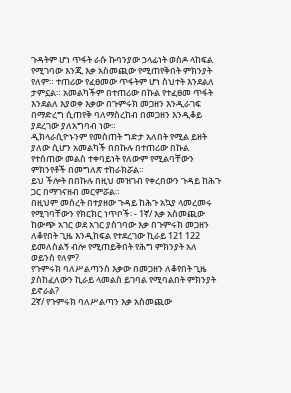ጉዳትም ሆነ ጥፋት ራሱ ኩባንያው ኃላፊነት ወስዶ ላከፍል የሚገባው እንጂ እቃ አስመጪው የሚጠየቅበት ምክንያት የለም። ተጠሪው የፈፀመው ጥፋትም ሆነ ስህተት እንደልለ ታምኗል። አመልካችም በተጠሪው በኩል የተፈፀመ ጥፋት እንደልለ እያወቀ እቃው በጉምሩክ መጋዘን እንዲራገፍ በማድረግ ሲጠየቅ ባለማስረከብ በመጋዘን እንዲቆይ ያደረገው ያለአግባብ ነው።
ዲክላራሲዮኑንም የመስጠት ግድታ አለበት የሚል ይዘት ያለው ሲሆን አመልካች በበኩሉ በተጠሪው በኩል የተሰጠው መልስ ተቀባይነት የለውም የሚልባቸውን ምክንየቶች በመግለጽ ተከራክሯል።
ይህ ችሎት በበኩሉ በዚህ መዝገብ የቀረበውን ጉዳይ ከሕጉ ጋር በማገናዘብ መርምሯል።
በዚህም መሰረት በተያዘው ጉዳይ ከሕጉ አኳያ ላመረመሩ የሚገባቸውን የክርክር ነጥቦች፡ - 1ኛ/ እቃ አስመጪው ከውጭ አገር ወደ አገር ያስገባው እቃ በጉምሩክ መጋዘን ለቆየበት ጊዜ እንዲከፍል የተደረገው ኪራይ 121 122 ይመለስልኝ ብሎ የሚጠይቅበት የሕግ ምክንያት አለ ወይንስ የለም?
የጉምሩክ ባለሥልጣንስ እቃው በመጋዘን ለቆየበት ጊዜ ያስከፈለውን ኪራይ ላመልስ ይገባል የሚባልበት ምክንያት ይኖራል?
2ኛ/ የጉምሩክ ባለሥልጣን እቃ አስመጪው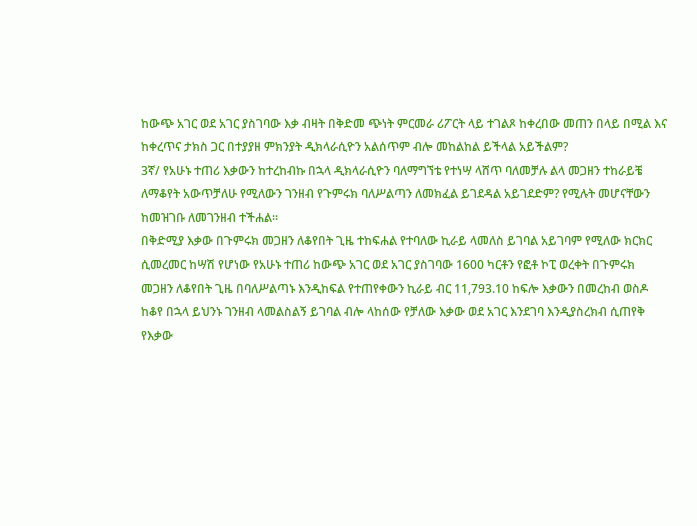ከውጭ አገር ወደ አገር ያስገባው እቃ ብዛት በቅድመ ጭነት ምርመራ ሪፖርት ላይ ተገልጾ ከቀረበው መጠን በላይ በሚል እና ከቀረጥና ታክስ ጋር በተያያዘ ምክንያት ዲክላራሲዮን አልሰጥም ብሎ መከልከል ይችላል አይችልም?
3ኛ/ የአሁኑ ተጠሪ እቃውን ከተረከብኩ በኋላ ዲክላራሲዮን ባለማግኘቴ የተነሣ ላሸጥ ባለመቻሉ ልላ መጋዘን ተከራይቼ ለማቆየት አውጥቻለሁ የሚለውን ገንዘብ የጉምሩክ ባለሥልጣን ለመክፈል ይገደዳል አይገደድም? የሚሉት መሆናቸውን ከመዝገቡ ለመገንዘብ ተችሐል።
በቅድሚያ እቃው በጉምሩክ መጋዘን ለቆየበት ጊዜ ተከፍሐል የተባለው ኪራይ ላመለስ ይገባል አይገባም የሚለው ክርክር ሲመረመር ከሣሽ የሆነው የአሁኑ ተጠሪ ከውጭ አገር ወደ አገር ያስገባው 1600 ካርቶን የፎቶ ኮፒ ወረቀት በጉምሩክ መጋዘን ለቆየበት ጊዜ በባለሥልጣኑ እንዲከፍል የተጠየቀውን ኪራይ ብር 11,793.10 ከፍሎ እቃውን በመረከብ ወስዶ ከቆየ በኋላ ይህንኑ ገንዘብ ላመልስልኝ ይገባል ብሎ ላከሰው የቻለው እቃው ወደ አገር እንደገባ እንዲያስረክብ ሲጠየቅ የእቃው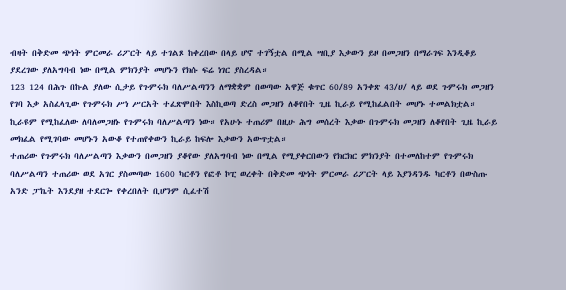ብዛት በቅድመ ጭነት ምርመራ ሪፖርት ላይ ተገልጾ ከቀረበው በላይ ሆኖ ተገኝቷል በሚል ሣቢያ እቃውን ይዞ በመጋዘን በማራገፍ እንዲቆይ ያደረገው ያለአግባብ ነው በሚል ምክንያት መሆኑን የክሱ ፍሬ ነገር ያስረዳል።
123 124 በሕጉ በኩል ያለው ሲታይ የጉምሩክ ባለሥልጣንን ለማቋቋም በወጣው አዋጅ ቁጥር 60/89 አንቀጽ 43/ሀ/ ላይ ወደ ጉምሩክ መጋዘን የገባ እቃ አስፈላጊው የጉምሩክ ሥነ ሥርአት ተፈጽሞበት እስኪወጣ ድረስ መጋዘን ለቆየበት ጊዜ ኪራይ የሚከፈልበት መሆኑ ተመልክቷል። ኪራዩም የሚከፈለው ለባለመጋዘኑ የጉምሩክ ባለሥልጣን ነው። የአሁኑ ተጠሪም በዚሁ ሕግ መሰረት እቃው በጉምሩክ መጋዘን ለቆየበት ጊዜ ኪራይ መክፈል የሚገባው መሆኑን አውቆ የተጠየቀውን ኪራይ ከፍሎ እቃውን አውጥቷል።
ተጠሪው የጉምሩክ ባለሥልጣን እቃውን በመጋዘን ያቆየው ያለአግባብ ነው በሚል የሚያቀርበውን የክርክር ምክንያት በተመለከተም የጉምሩክ ባለሥልጣን ተጠሪው ወደ አገር ያስመጣው 1600 ካርቶን የፎቶ ኮፒ ወረቀት በቅድመ ጭነት ምርመራ ሪፖርት ላይ እያንዳንዱ ካርቶን በውስጡ አንድ ፓኬት እንደያዘ ተደርጐ የቀረበለት ቢሆንም ሲፈተሽ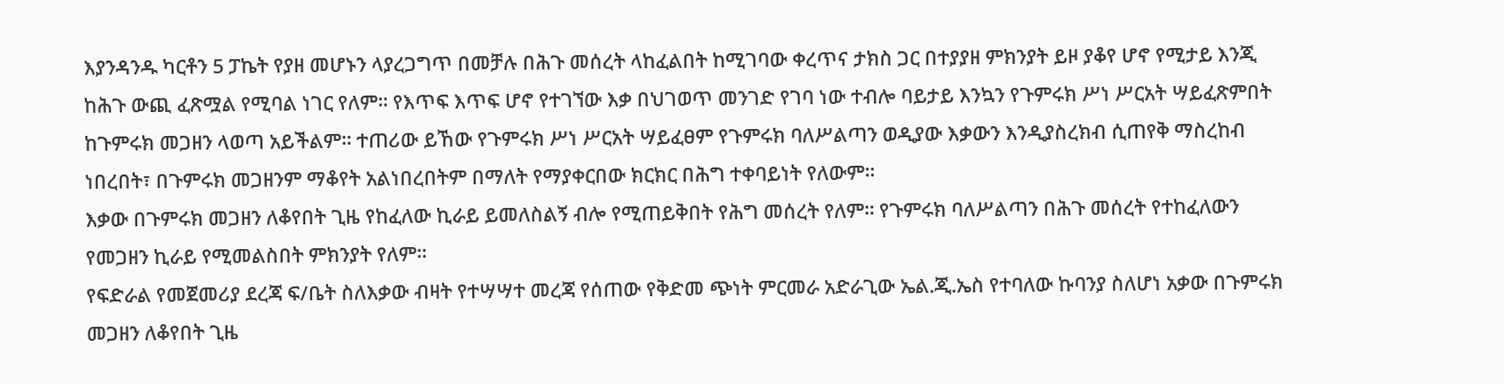እያንዳንዱ ካርቶን 5 ፓኬት የያዘ መሆኑን ላያረጋግጥ በመቻሉ በሕጉ መሰረት ላከፈልበት ከሚገባው ቀረጥና ታክስ ጋር በተያያዘ ምክንያት ይዞ ያቆየ ሆኖ የሚታይ እንጂ ከሕጉ ውጪ ፈጽሟል የሚባል ነገር የለም። የእጥፍ እጥፍ ሆኖ የተገኘው እቃ በህገወጥ መንገድ የገባ ነው ተብሎ ባይታይ እንኳን የጉምሩክ ሥነ ሥርአት ሣይፈጽምበት ከጉምሩክ መጋዘን ላወጣ አይችልም። ተጠሪው ይኸው የጉምሩክ ሥነ ሥርአት ሣይፈፀም የጉምሩክ ባለሥልጣን ወዲያው እቃውን እንዲያስረክብ ሲጠየቅ ማስረከብ ነበረበት፣ በጉምሩክ መጋዘንም ማቆየት አልነበረበትም በማለት የማያቀርበው ክርክር በሕግ ተቀባይነት የለውም።
እቃው በጉምሩክ መጋዘን ለቆየበት ጊዜ የከፈለው ኪራይ ይመለስልኝ ብሎ የሚጠይቅበት የሕግ መሰረት የለም። የጉምሩክ ባለሥልጣን በሕጉ መሰረት የተከፈለውን የመጋዘን ኪራይ የሚመልስበት ምክንያት የለም።
የፍድራል የመጀመሪያ ደረጃ ፍ/ቤት ስለእቃው ብዛት የተሣሣተ መረጃ የሰጠው የቅድመ ጭነት ምርመራ አድራጊው ኤል.ጂ.ኤስ የተባለው ኩባንያ ስለሆነ አቃው በጉምሩክ መጋዘን ለቆየበት ጊዜ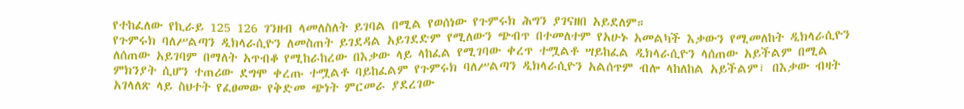የተከፈለው የኪራይ 125 126 ገንዘብ ላመለስለት ይገባል በሚል የወሰነው የጉምሩክ ሕግን ያገናዘበ አይደለም።
የጉምሩክ ባለሥልጣን ዲክላራሲዮን ለመስጠት ይገደዳል አይገደድም የሚለውን ጭብጥ በተመለተም የአሁኑ አመልካች እቃውን የሚመለከት ዲክላራሲዮን ለሰጠው አይገባም በማለት አጥብቆ የሚከራከረው በእቃው ላይ ላከፈል የሚገባው ቀረጥ ተሟልቶ ሣይከፈል ዲክላራሲዮን ላሰጠው አይችልም በሚል ምክንያት ሲሆን ተጠሪው ደግሞ ቀረጡ ተሟልቶ ባይከፈልም የጉምሩክ ባለሥልጣን ዲክላራሲዮን አልሰጥም ብሎ ላከለከል አይችልም፣ በእቃው ብዛት አገላለጽ ላይ ስህተት የፈፀመው የቅድመ ጭነት ምርመራ ያደረገው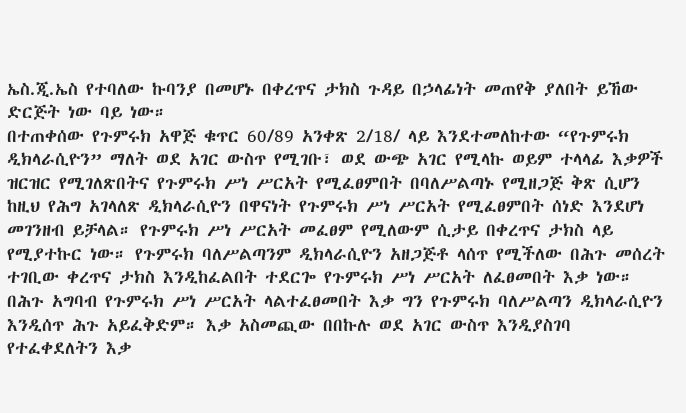ኤስ.ጂ.ኤስ የተባለው ኩባንያ በመሆኑ በቀረጥና ታክስ ጉዳይ በኃላፊነት መጠየቅ ያለበት ይኸው ድርጅት ነው ባይ ነው።
በተጠቀሰው የጉምሩክ አዋጅ ቁጥር 60/89 አንቀጽ 2/18/ ላይ እንደተመለከተው “የጉምሩክ ዲክላራሲዮን” ማለት ወደ አገር ውስጥ የሚገቡ፣ ወደ ውጭ አገር የሚላኩ ወይም ተላላፊ እቃዎች ዝርዝር የሚገለጽበትና የጉምሩክ ሥነ ሥርአት የሚፈፀምበት በባለሥልጣኑ የሚዘጋጅ ቅጽ ሲሆን ከዚህ የሕግ አገላለጽ ዲክላራሲዮን በዋናነት የጉምሩክ ሥነ ሥርአት የሚፈፀምበት ሰነድ እንደሆነ መገንዘብ ይቻላል። የጉምሩክ ሥነ ሥርአት መፈፀም የሚለውም ሲታይ በቀረጥና ታክስ ላይ የሚያተኩር ነው። የጉምሩክ ባለሥልጣንም ዲክላራሲዮን አዘጋጅቶ ላሰጥ የሚችለው በሕጉ መሰረት ተገቢው ቀረጥና ታክስ እንዲከፈልበት ተደርጐ የጉምሩክ ሥነ ሥርአት ለፈፀመበት እቃ ነው። በሕጉ አግባብ የጉምሩክ ሥነ ሥርአት ላልተፈፀመበት እቃ ግን የጉምሩክ ባለሥልጣን ዲክላራሲዮን እንዲሰጥ ሕጉ አይፈቅድም። እቃ አስመጪው በበኩሉ ወደ አገር ውስጥ እንዲያስገባ የተፈቀደለትን እቃ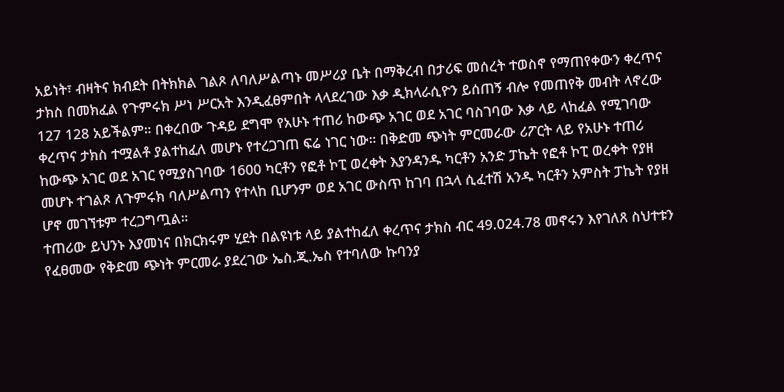አይነት፣ ብዛትና ክብደት በትክክል ገልጾ ለባለሥልጣኑ መሥሪያ ቤት በማቅረብ በታሪፍ መሰረት ተወስኖ የማጠየቀውን ቀረጥና ታክስ በመክፈል የጉምሩክ ሥነ ሥርአት እንዲፈፀምበት ላላደረገው እቃ ዲክላራሲዮን ይሰጠኝ ብሎ የመጠየቅ መብት ላኖረው 127 128 አይችልም። በቀረበው ጉዳይ ደግሞ የአሁኑ ተጠሪ ከውጭ አገር ወደ አገር ባስገባው እቃ ላይ ላከፈል የሚገባው ቀረጥና ታክስ ተሟልቶ ያልተከፈለ መሆኑ የተረጋገጠ ፍሬ ነገር ነው። በቅድመ ጭነት ምርመራው ሪፖርት ላይ የአሁኑ ተጠሪ ከውጭ አገር ወደ አገር የሚያስገባው 1600 ካርቶን የፎቶ ኮፒ ወረቀት እያንዳንዱ ካርቶን አንድ ፓኬት የፎቶ ኮፒ ወረቀት የያዘ መሆኑ ተገልጾ ለጉምሩክ ባለሥልጣን የተላከ ቢሆንም ወደ አገር ውስጥ ከገባ በኋላ ሲፈተሽ አንዱ ካርቶን አምስት ፓኬት የያዘ ሆኖ መገኘቱም ተረጋግጧል።
ተጠሪው ይህንኑ እያመነና በክርክሩም ሂደት በልዩነቱ ላይ ያልተከፈለ ቀረጥና ታክስ ብር 49.024.78 መኖሩን እየገለጸ ስህተቱን የፈፀመው የቅድመ ጭነት ምርመራ ያደረገው ኤስ.ጂ.ኤስ የተባለው ኩባንያ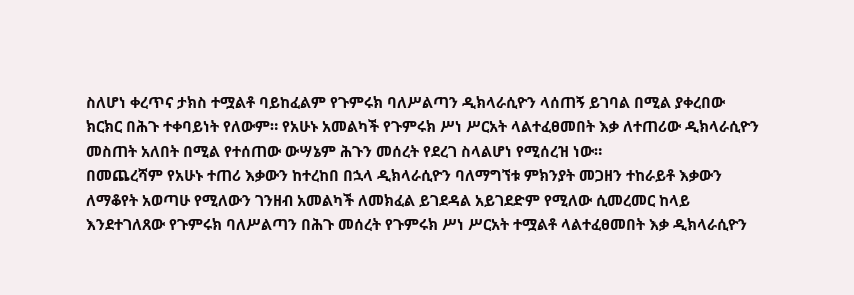ስለሆነ ቀረጥና ታክስ ተሟልቶ ባይከፈልም የጉምሩክ ባለሥልጣን ዲክላራሲዮን ላሰጠኝ ይገባል በሚል ያቀረበው ክርክር በሕጉ ተቀባይነት የለውም። የአሁኑ አመልካች የጉምሩክ ሥነ ሥርአት ላልተፈፀመበት እቃ ለተጠሪው ዲክላራሲዮን መስጠት አለበት በሚል የተሰጠው ውሣኔም ሕጉን መሰረት የደረገ ስላልሆነ የሚሰረዝ ነው።
በመጨረሻም የአሁኑ ተጠሪ እቃውን ከተረከበ በኋላ ዲክላራሲዮን ባለማግኘቱ ምክንያት መጋዘን ተከራይቶ እቃውን ለማቆየት አወጣሁ የሚለውን ገንዘብ አመልካች ለመክፈል ይገደዳል አይገደድም የሚለው ሲመረመር ከላይ እንደተገለጸው የጉምሩክ ባለሥልጣን በሕጉ መሰረት የጉምሩክ ሥነ ሥርአት ተሟልቶ ላልተፈፀመበት እቃ ዲክላራሲዮን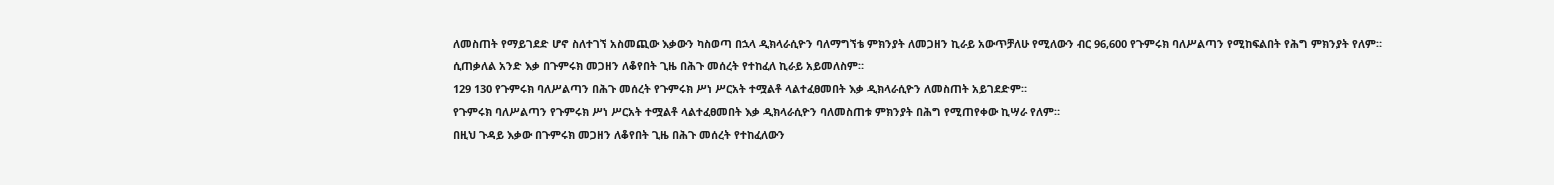ለመስጠት የማይገደድ ሆኖ ስለተገኘ አስመጪው እቃውን ካስወጣ በኋላ ዲክላራሲዮን ባለማግኘቴ ምክንያት ለመጋዘን ኪራይ አውጥቻለሁ የሚለውን ብር 96,600 የጉምሩክ ባለሥልጣን የሚከፍልበት የሕግ ምክንያት የለም።
ሲጠቃለል አንድ እቃ በጉምሩክ መጋዘን ለቆየበት ጊዜ በሕጉ መሰረት የተከፈለ ኪራይ አይመለስም።
129 130 የጉምሩክ ባለሥልጣን በሕጉ መሰረት የጉምሩክ ሥነ ሥርአት ተሟልቶ ላልተፈፀመበት እቃ ዲክላራሲዮን ለመስጠት አይገደድም።
የጉምሩክ ባለሥልጣን የጉምሩክ ሥነ ሥርአት ተሟልቶ ላልተፈፀመበት እቃ ዲክላራሲዮን ባለመስጠቱ ምክንያት በሕግ የሚጠየቀው ኪሣራ የለም።
በዚህ ጉዳይ እቃው በጉምሩክ መጋዘን ለቆየበት ጊዜ በሕጉ መሰረት የተከፈለውን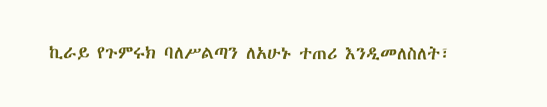ኪራይ የጉምሩክ ባለሥልጣን ለአሁኑ ተጠሪ እንዲመለስለት፣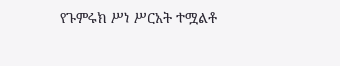የጉምሩክ ሥነ ሥርአት ተሟልቶ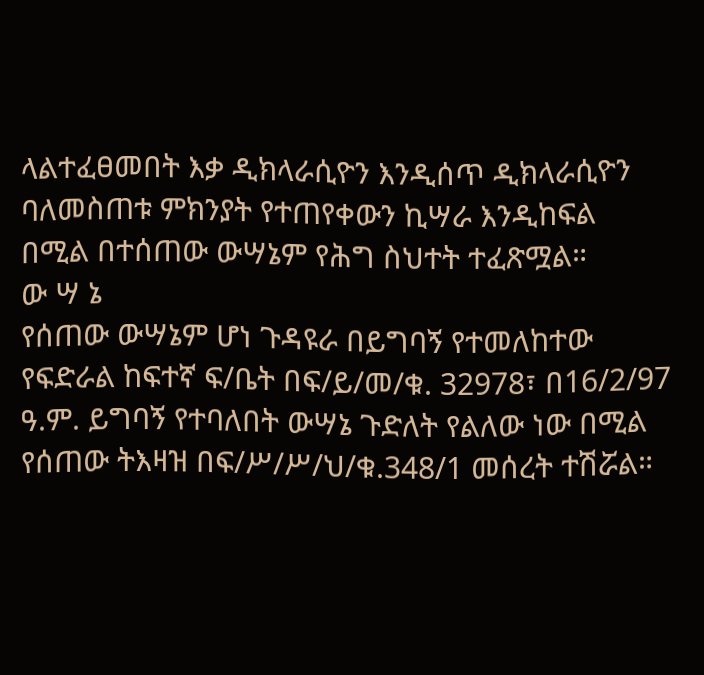ላልተፈፀመበት እቃ ዲክላራሲዮን እንዲሰጥ ዲክላራሲዮን ባለመስጠቱ ምክንያት የተጠየቀውን ኪሣራ እንዲከፍል በሚል በተሰጠው ውሣኔም የሕግ ስህተት ተፈጽሟል።
ው ሣ ኔ
የሰጠው ውሣኔም ሆነ ጉዳዩራ በይግባኝ የተመለከተው የፍድራል ከፍተኛ ፍ/ቤት በፍ/ይ/መ/ቁ. 32978፣ በ16/2/97 ዓ.ም. ይግባኝ የተባለበት ውሣኔ ጉድለት የልለው ነው በሚል የሰጠው ትእዛዝ በፍ/ሥ/ሥ/ህ/ቁ.348/1 መሰረት ተሽሯል።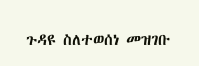ጉዳዩ ስለተወሰነ መዝገቡ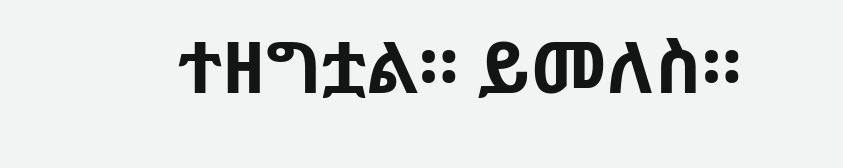ተዘግቷል። ይመለስ።